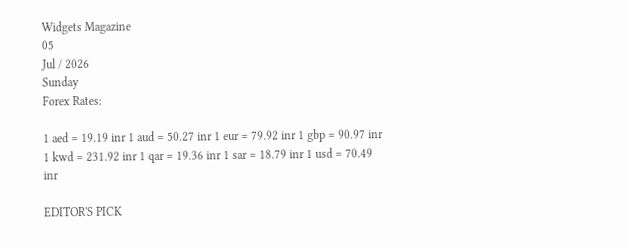Widgets Magazine
05
Jul / 2026
Sunday
Forex Rates:

1 aed = 19.19 inr 1 aud = 50.27 inr 1 eur = 79.92 inr 1 gbp = 90.97 inr 1 kwd = 231.92 inr 1 qar = 19.36 inr 1 sar = 18.79 inr 1 usd = 70.49 inr

EDITOR'S PICK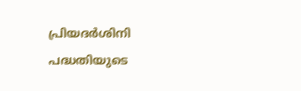പ്രിയദർശിനി പദ്ധതിയുടെ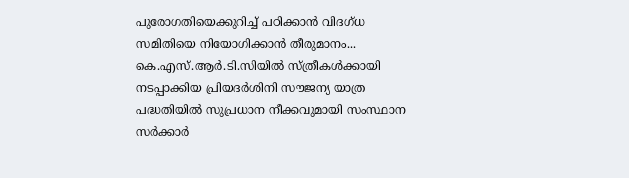പുരോഗതിയെക്കുറിച്ച് പഠിക്കാൻ വിദഗ്ധ സമിതിയെ നിയോഗിക്കാൻ തീരുമാനം... കെ.എസ്.ആർ.ടി.സിയിൽ സ്ത്രീകൾക്കായി നടപ്പാക്കിയ പ്രിയദർശിനി സൗജന്യ യാത്ര പദ്ധതിയിൽ സുപ്രധാന നീക്കവുമായി സംസ്ഥാന സർക്കാർ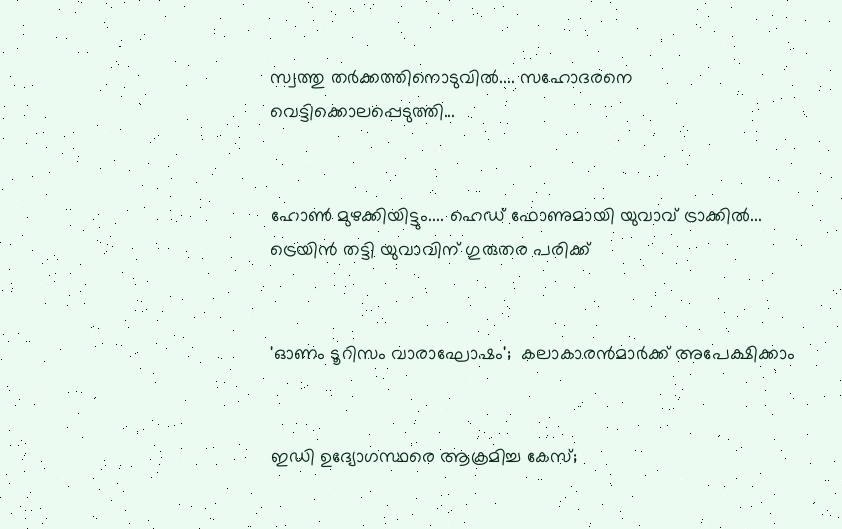സ്വത്തു തർക്കത്തിനൊടുവിൽ.... സഹോദരനെ വെട്ടിക്കൊലപ്പെടുത്തി...


ഹോൺ മുഴക്കിയിട്ടും.... ഹെഡ് ഫോണുമായി യുവാവ് ട്രാക്കിൽ... ട്രെയിൻ തട്ടി യുവാവിന് ഗുരുതര പരിക്ക്


'ഓണം ടൂറിസം വാരാഘോഷം';  കലാകാരന്‍മാര്‍ക്ക് അപേക്ഷിക്കാം


ഇഡി ഉദ്യോഗസ്ഥരെ ആക്രമിച്ച കേസ്;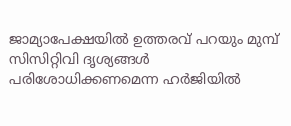ജാമ്യാപേക്ഷയിൽ ഉത്തരവ് പറയും മുമ്പ് സിസിറ്റിവി ദൃശ്യങ്ങൾ പരിശോധിക്കണമെന്ന ഹർജിയിൽ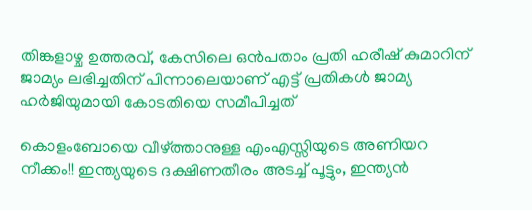തിങ്കളാഴ്ച ഉത്തരവ്, കേസിലെ ഒൻപതാം പ്രതി ഹരീഷ് കുമാറിന് ജാമ്യം ലഭിച്ചതിന് പിന്നാലെയാണ് എട്ട് പ്രതികൾ ജാമ്യ ഹർജിയുമായി കോടതിയെ സമീപിച്ചത്

കൊളംബോയെ വീഴ്ത്താനുള്ള എംഎസ്സിയുടെ അണിയറ നീക്കം!! ഇന്ത്യയുടെ ദക്ഷിണതീരം അടച്ച് പൂട്ടും, ഇന്ത്യന്‍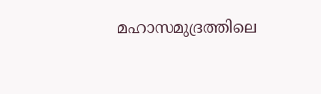മഹാസമുദ്രത്തിലെ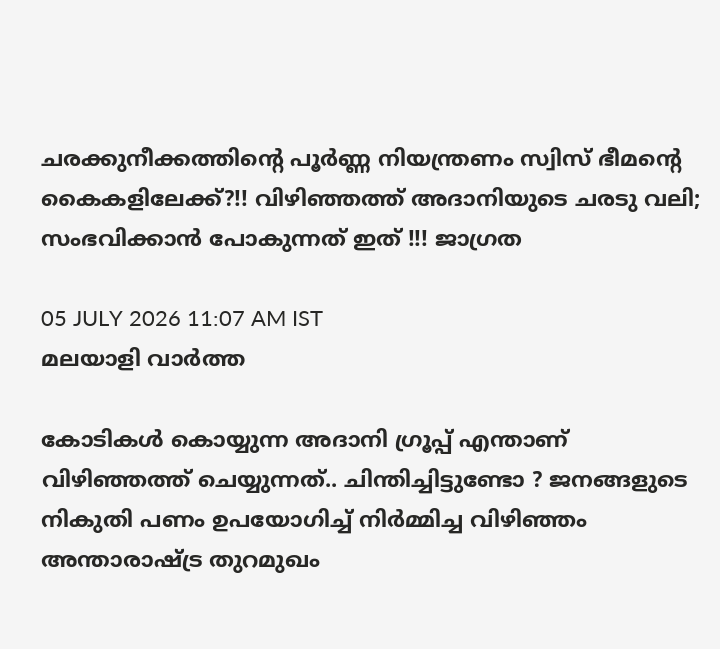ചരക്കുനീക്കത്തിന്റെ പൂര്‍ണ്ണ നിയന്ത്രണം സ്വിസ് ഭീമന്റെ കൈകളിലേക്ക്?!! വിഴിഞ്ഞത്ത് അദാനിയുടെ ചരടു വലി; സംഭവിക്കാൻ പോകുന്നത് ഇത് !!! ജാഗ്രത

05 JULY 2026 11:07 AM IST
മലയാളി വാര്‍ത്ത

കോടികൾ കൊയ്യുന്ന അദാനി ഗ്രൂപ്പ് എന്താണ് വിഴിഞ്ഞത്ത് ചെയ്യുന്നത്.. ചിന്തിച്ചിട്ടുണ്ടോ ? ജനങ്ങളുടെ നികുതി പണം ഉപയോഗിച്ച് നിർമ്മിച്ച വിഴിഞ്ഞം അന്താരാഷ്ട്ര തുറമുഖം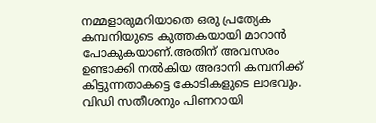നമ്മളാരുമറിയാതെ ഒരു പ്രത്യേക കമ്പനിയുടെ കുത്തകയായി മാറാൻ പോകുകയാണ്.അതിന് അവസരം ഉണ്ടാക്കി നൽകിയ അദാനി കമ്പനിക്ക് കിട്ടുന്നതാകട്ടെ കോടികളുടെ ലാഭവും. വിഡി സതീശനും പിണറായി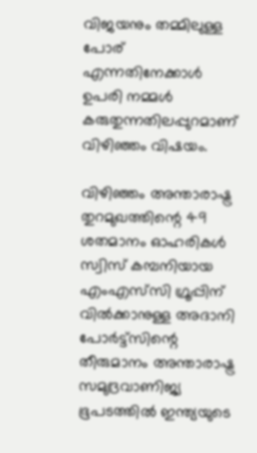വിജയനും തമ്മിലുള്ള പോര് എന്നതിനേക്കാൾ ഉപരി നമ്മൾ കരുതുന്നതിലപ്പുറമാണ് വിഴിഞ്ഞം വിഷയം.

വിഴിഞ്ഞം അന്താരാഷ്ട്ര തുറമുഖത്തിന്റെ 49 ശതമാനം ഓഹരികൾ സ്വിസ് കമ്പനിയായ എംഎസ്‍സി ഗ്രൂപ്പിന് വിൽക്കാനുള്ള അദാനി പോർട്ട്‌സിന്റെ തീരുമാനം അന്താരാഷ്ട്ര സമുദ്രവാണിജ്യ ഭൂപടത്തിൽ ഇന്ത്യയുടെ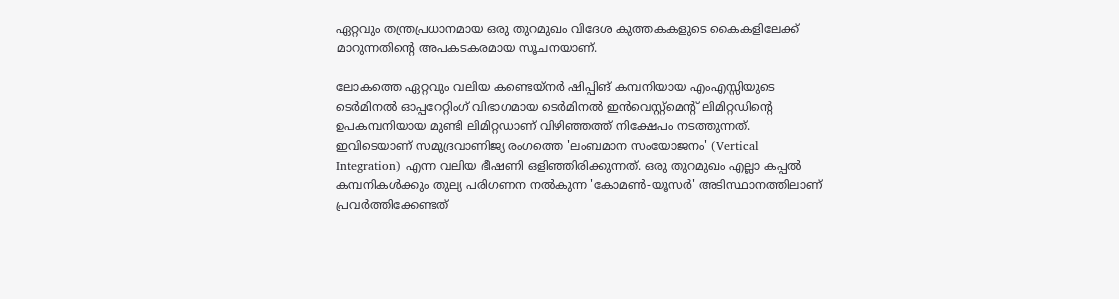ഏറ്റവും തന്ത്രപ്രധാനമായ ഒരു തുറമുഖം വിദേശ കുത്തകകളുടെ കൈകളിലേക്ക് മാറുന്നതിന്റെ അപകടകരമായ സൂചനയാണ്.

ലോകത്തെ ഏറ്റവും വലിയ കണ്ടെയ്‌നർ ഷിപ്പിങ് കമ്പനിയായ എംഎസ്സിയുടെ ടെർമിനൽ ഓപ്പറേറ്റിംഗ് വിഭാഗമായ ടെർമിനൽ ഇൻവെസ്റ്റ്മെന്റ് ലിമിറ്റഡിന്റെ ഉപകമ്പനിയായ മുണ്ടി ലിമിറ്റഡാണ് വിഴിഞ്ഞത്ത് നിക്ഷേപം നടത്തുന്നത്. ഇവിടെയാണ് സമുദ്രവാണിജ്യ രംഗത്തെ 'ലംബമാന സംയോജനം' (Vertical Integration) എന്ന വലിയ ഭീഷണി ഒളിഞ്ഞിരിക്കുന്നത്. ഒരു തുറമുഖം എല്ലാ കപ്പൽ കമ്പനികൾക്കും തുല്യ പരിഗണന നൽകുന്ന 'കോമൺ-യൂസർ' അടിസ്ഥാനത്തിലാണ് പ്രവർത്തിക്കേണ്ടത്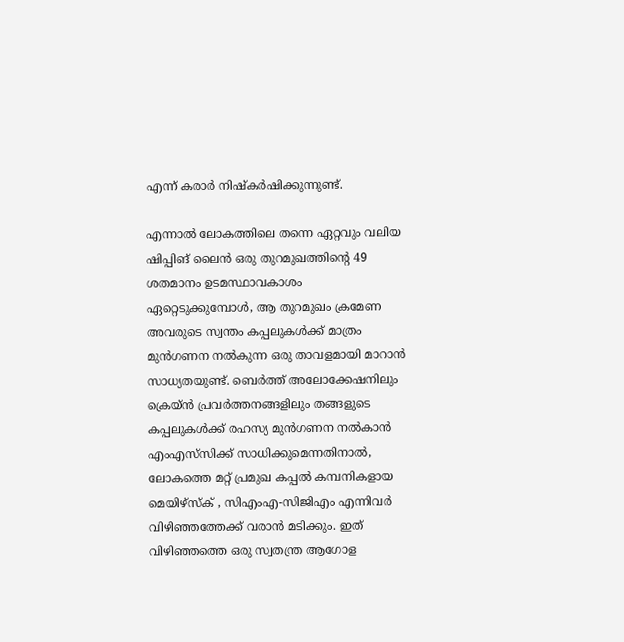എന്ന് കരാർ നിഷ്‌കർഷിക്കുന്നുണ്ട്.

എന്നാൽ ലോകത്തിലെ തന്നെ ഏറ്റവും വലിയ ഷിപ്പിങ് ലൈൻ ഒരു തുറമുഖത്തിന്റെ 49 ശതമാനം ഉടമസ്ഥാവകാശം ഏറ്റെടുക്കുമ്പോൾ, ആ തുറമുഖം ക്രമേണ അവരുടെ സ്വന്തം കപ്പലുകൾക്ക് മാത്രം മുൻഗണന നൽകുന്ന ഒരു താവളമായി മാറാൻ സാധ്യതയുണ്ട്. ബെർത്ത് അലോക്കേഷനിലും ക്രെയ്ൻ പ്രവർത്തനങ്ങളിലും തങ്ങളുടെ കപ്പലുകൾക്ക് രഹസ്യ മുൻഗണന നൽകാൻ എംഎസ്‍സിക്ക് സാധിക്കുമെന്നതിനാൽ, ലോകത്തെ മറ്റ് പ്രമുഖ കപ്പൽ കമ്പനികളായ മെയിഴ്‌സ്‌ക് , സിഎംഎ-സിജിഎം എന്നിവർ വിഴിഞ്ഞത്തേക്ക് വരാൻ മടിക്കും. ഇത് വിഴിഞ്ഞത്തെ ഒരു സ്വതന്ത്ര ആഗോള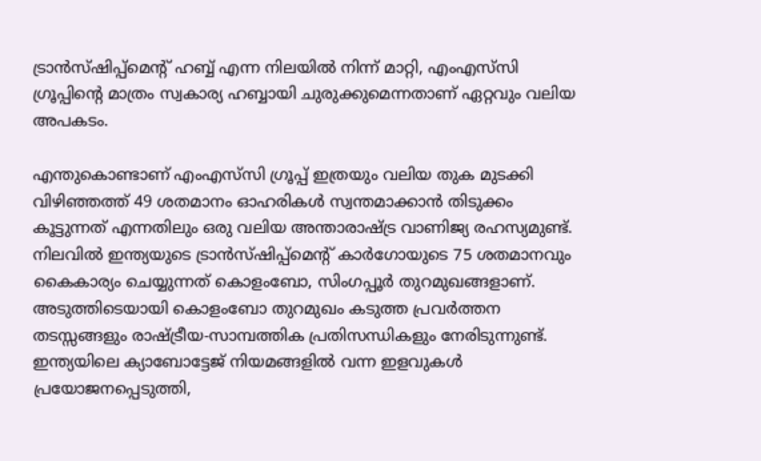ട്രാൻസ്ഷിപ്പ്‌മെന്റ് ഹബ്ബ് എന്ന നിലയിൽ നിന്ന് മാറ്റി, എംഎസ്‍സി ഗ്രൂപ്പിന്റെ മാത്രം സ്വകാര്യ ഹബ്ബായി ചുരുക്കുമെന്നതാണ് ഏറ്റവും വലിയ അപകടം.

എന്തുകൊണ്ടാണ് എംഎസ്‍സി ഗ്രൂപ്പ് ഇത്രയും വലിയ തുക മുടക്കി വിഴിഞ്ഞത്ത് 49 ശതമാനം ഓഹരികൾ സ്വന്തമാക്കാൻ തിടുക്കം കൂട്ടുന്നത് എന്നതിലും ഒരു വലിയ അന്താരാഷ്ട്ര വാണിജ്യ രഹസ്യമുണ്ട്. നിലവിൽ ഇന്ത്യയുടെ ട്രാൻസ്ഷിപ്പ്‌മെന്റ് കാർഗോയുടെ 75 ശതമാനവും കൈകാര്യം ചെയ്യുന്നത് കൊളംബോ, സിംഗപ്പൂർ തുറമുഖങ്ങളാണ്. അടുത്തിടെയായി കൊളംബോ തുറമുഖം കടുത്ത പ്രവർത്തന തടസ്സങ്ങളും രാഷ്ട്രീയ-സാമ്പത്തിക പ്രതിസന്ധികളും നേരിടുന്നുണ്ട്. ഇന്ത്യയിലെ ക്യാബോട്ടേജ് നിയമങ്ങളിൽ വന്ന ഇളവുകൾ പ്രയോജനപ്പെടുത്തി,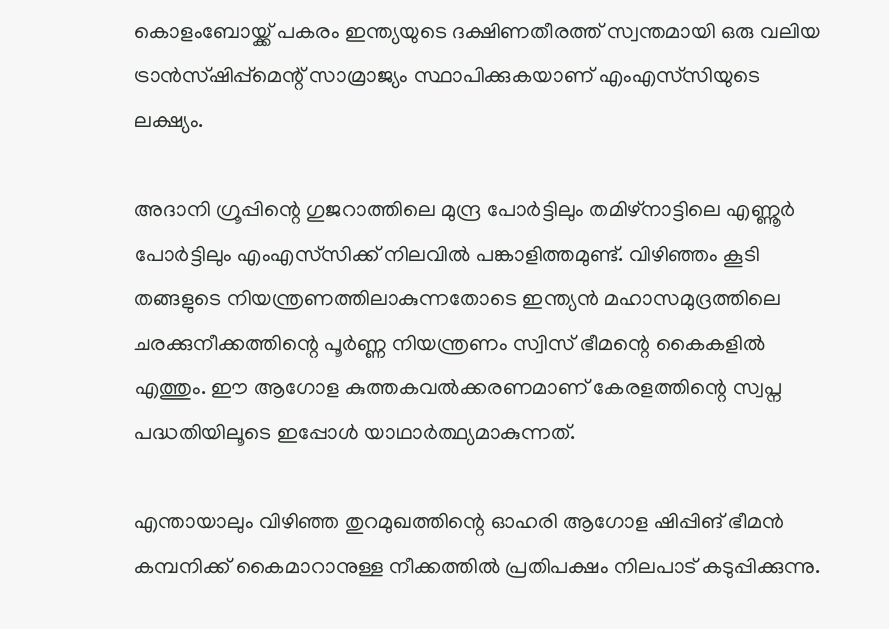കൊളംബോയ്ക്ക് പകരം ഇന്ത്യയുടെ ദക്ഷിണതീരത്ത് സ്വന്തമായി ഒരു വലിയ ട്രാൻസ്ഷിപ്പ്‌മെന്റ് സാമ്രാജ്യം സ്ഥാപിക്കുകയാണ് എംഎസ്‍സിയുടെ ലക്ഷ്യം.

അദാനി ഗ്രൂപ്പിന്റെ ഗുജറാത്തിലെ മുന്ദ്ര പോർട്ടിലും തമിഴ്നാട്ടിലെ എണ്ണൂർ പോർട്ടിലും എംഎസ്‍സിക്ക് നിലവിൽ പങ്കാളിത്തമുണ്ട്. വിഴിഞ്ഞം കൂടി തങ്ങളുടെ നിയന്ത്രണത്തിലാകുന്നതോടെ ഇന്ത്യൻ മഹാസമുദ്രത്തിലെ ചരക്കുനീക്കത്തിന്റെ പൂർണ്ണ നിയന്ത്രണം സ്വിസ് ഭീമന്റെ കൈകളിൽ എത്തും. ഈ ആഗോള കുത്തകവൽക്കരണമാണ് കേരളത്തിന്റെ സ്വപ്ന പദ്ധതിയിലൂടെ ഇപ്പോൾ യാഥാർത്ഥ്യമാകുന്നത്.

എന്തായാലും വിഴിഞ്ഞ തുറമുഖത്തിന്റെ ഓഹരി ആഗോള ഷിപ്പിങ് ഭീമൻ കമ്പനിക്ക് കൈമാറാനുള്ള നീക്കത്തിൽ പ്രതിപക്ഷം നിലപാട് കടുപ്പിക്കുന്നു.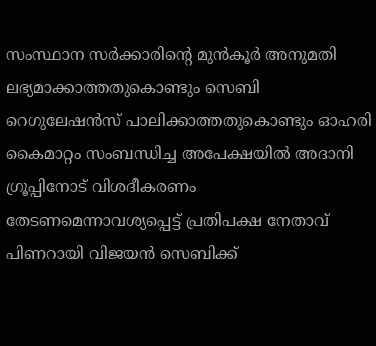സംസ്ഥാന സർക്കാരിന്റെ മുൻകൂർ അനുമതി ലഭ്യമാക്കാത്തതുകൊണ്ടും സെബി റെഗുലേഷൻസ് പാലിക്കാത്തതുകൊണ്ടും ഓഹരി കൈമാറ്റം സംബന്ധിച്ച അപേക്ഷയിൽ അദാനി ഗ്രൂപ്പിനോട് വിശദീകരണം തേടണമെന്നാവശ്യപ്പെട്ട് പ്രതിപക്ഷ നേതാവ് പിണറായി വിജയൻ സെബിക്ക്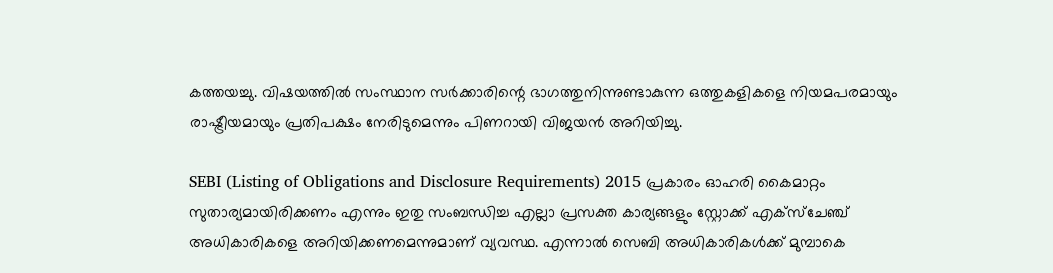കത്തയച്ചു. വിഷയത്തിൽ സംസ്ഥാന സർക്കാരിന്റെ ഭാഗത്തുനിന്നുണ്ടാകുന്ന ഒത്തുകളികളെ നിയമപരമായും രാഷ്ട്രീയമായും പ്രതിപക്ഷം നേരിടുമെന്നും പിണറായി വിജയൻ അറിയിച്ചു.

SEBI (Listing of Obligations and Disclosure Requirements) 2015 പ്രകാരം ഓഹരി കൈമാറ്റം സുതാര്യമായിരിക്കണം എന്നും ഇതു സംബന്ധിച്ച എല്ലാ പ്രസക്ത കാര്യങ്ങളും സ്റ്റോക്ക് എക്‌സ്‌ചേഞ്ച് അധികാരികളെ അറിയിക്കണമെന്നുമാണ് വ്യവസ്ഥ. എന്നാൽ സെബി അധികാരികൾക്ക് മുമ്പാകെ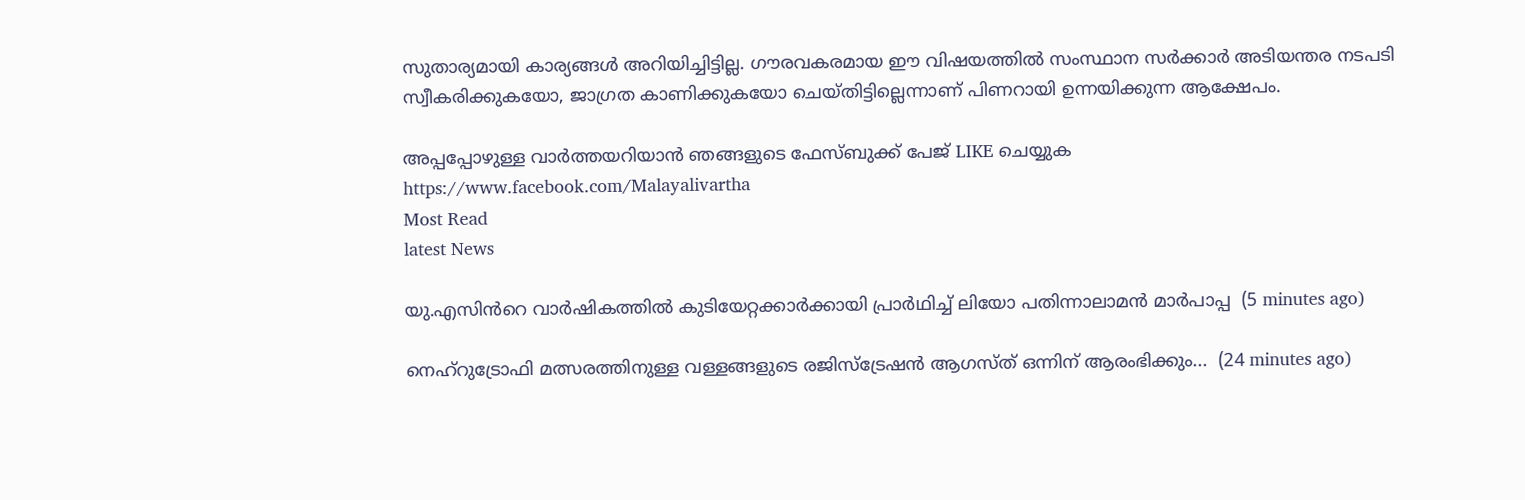സുതാര്യമായി കാര്യങ്ങൾ അറിയിച്ചിട്ടില്ല. ഗൗരവകരമായ ഈ വിഷയത്തിൽ സംസ്ഥാന സർക്കാർ അടിയന്തര നടപടി സ്വീകരിക്കുകയോ, ജാഗ്രത കാണിക്കുകയോ ചെയ്തിട്ടില്ലെന്നാണ് പിണറായി ഉന്നയിക്കുന്ന ആക്ഷേപം.

അപ്പപ്പോഴുള്ള വാര്‍ത്തയറിയാന്‍ ഞങ്ങളുടെ ഫേസ്‌ബുക്ക്‌ പേജ് LIKE ചെയ്യുക
https://www.facebook.com/Malayalivartha
Most Read
latest News

യു.എസിൻറെ വാർഷികത്തിൽ കുടിയേറ്റക്കാർക്കായി പ്രാർഥിച്ച് ലിയോ പതിന്നാലാമൻ മാർപാപ്പ  (5 minutes ago)

നെഹ്റുട്രോഫി മത്സരത്തിനുള്ള വള്ളങ്ങളുടെ രജിസ്ട്രേഷൻ ആഗസ്ത്‌ ഒന്നിന്‌ ആരംഭിക്കും...  (24 minutes ago)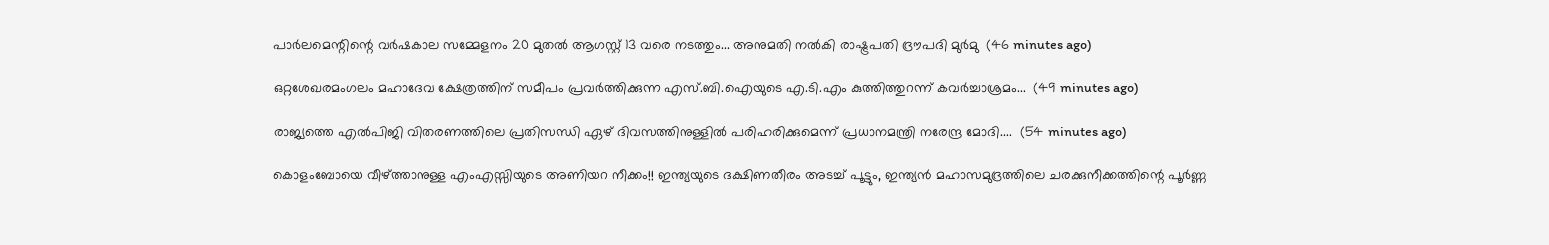പാർലമെന്റിന്റെ വർഷകാല സമ്മേളനം 20 മുതൽ ആഗസ്റ്റ് 13 വരെ നടത്തും... അനുമതി നൽകി രാഷ്ട്രപതി ദ്രൗപദി മുർമു  (46 minutes ago)

ഒറ്റശേഖരമംഗലം മഹാദേവ ക്ഷേത്രത്തിന് സമീപം പ്രവർത്തിക്കുന്ന എസ്.ബി.ഐയുടെ എ.ടി.എം കുത്തിത്തുറന്ന് കവർച്ചാശ്രമം...  (49 minutes ago)

രാജ്യത്തെ എല്‍പിജി വിതരണത്തിലെ പ്രതിസന്ധി ഏഴ് ദിവസത്തിനുള്ളില്‍ പരിഹരിക്കുമെന്ന് പ്രധാനമന്ത്രി നരേന്ദ്ര മോദി....  (54 minutes ago)

കൊളംബോയെ വീഴ്ത്താനുള്ള എംഎസ്സിയുടെ അണിയറ നീക്കം!! ഇന്ത്യയുടെ ദക്ഷിണതീരം അടച്ച് പൂട്ടും, ഇന്ത്യന്‍ മഹാസമുദ്രത്തിലെ ചരക്കുനീക്കത്തിന്റെ പൂര്‍ണ്ണ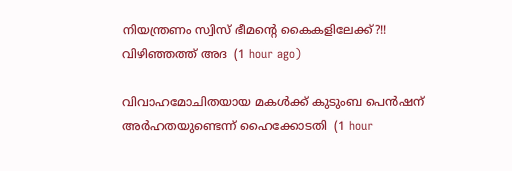നിയന്ത്രണം സ്വിസ് ഭീമന്റെ കൈകളിലേക്ക്?!! വിഴിഞ്ഞത്ത് അദ  (1 hour ago)

വിവാഹമോചിതയായ മകൾക്ക് കുടുംബ പെൻഷന് അർഹതയുണ്ടെന്ന് ഹൈക്കോടതി  (1 hour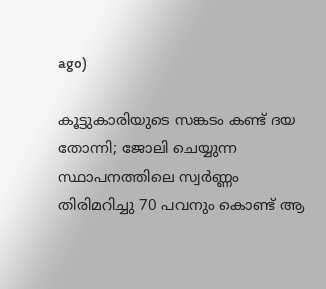ago)

കൂട്ടുകാരിയുടെ സങ്കടം കണ്ട് ദയ തോന്നി; ജോലി ചെയ്യുന്ന സ്ഥാപനത്തിലെ സ്വർണ്ണം തിരിമറിച്ചു 70 പവനും കൊണ്ട് ആ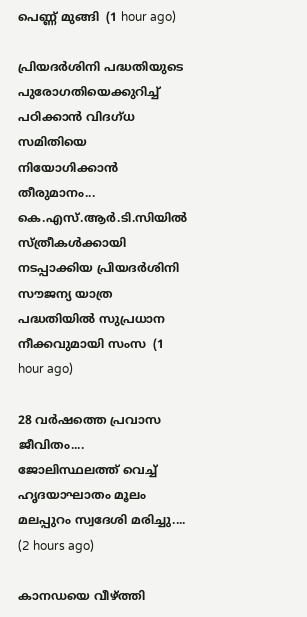പെണ്ണ് മുങ്ങി  (1 hour ago)

പ്രിയദർശിനി പദ്ധതിയുടെ പുരോഗതിയെക്കുറിച്ച് പഠിക്കാൻ വിദഗ്ധ സമിതിയെ നിയോഗിക്കാൻ തീരുമാനം... കെ.എസ്.ആർ.ടി.സിയിൽ സ്ത്രീകൾക്കായി നടപ്പാക്കിയ പ്രിയദർശിനി സൗജന്യ യാത്ര പദ്ധതിയിൽ സുപ്രധാന നീക്കവുമായി സംസ  (1 hour ago)

28 വർഷത്തെ പ്രവാസ ജീവിതം.... ജോലിസ്ഥലത്ത് വെച്ച് ഹൃദയാഘാതം മൂലം മലപ്പുറം സ്വദേശി മരിച്ചു....  (2 hours ago)

കാനഡയെ വീഴ്ത്തി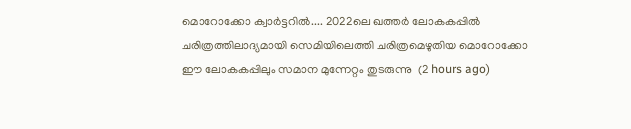മൊറോക്കോ ക്വാർട്ടറിൽ.... 2022ലെ ഖത്തർ ലോകകപ്പിൽ ചരിത്രത്തിലാദ്യമായി സെമിയിലെത്തി ചരിത്രമെഴുതിയ മൊറോക്കോ ഈ ലോകകപ്പിലും സമാന മുന്നേറ്റം തുടരുന്നു  (2 hours ago)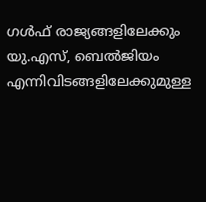ഗൾഫ് രാജ്യങ്ങളിലേക്കും യു.എസ്, ബെൽജിയം എന്നിവിടങ്ങളിലേക്കുമുള്ള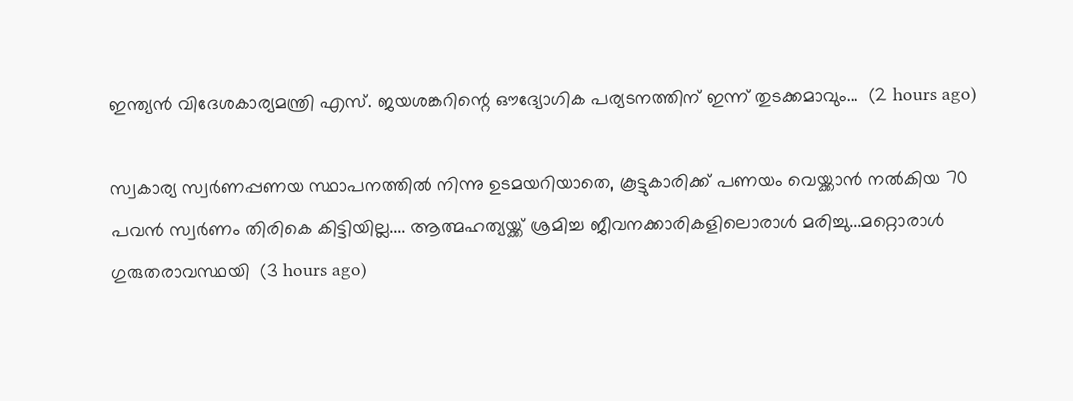ഇന്ത്യൻ വിദേശകാര്യമന്ത്രി എസ്. ജയശങ്കറിന്റെ ഔദ്യോഗിക പര്യടനത്തിന് ഇന്ന് തുടക്കമാവും...  (2 hours ago)

സ്വകാര്യ സ്വർണപ്പണയ സ്ഥാപനത്തിൽ നിന്നു ഉടമയറിയാതെ, കൂട്ടുകാരിക്ക് പണയം വെയ്ക്കാൻ നൽകിയ 70 പവൻ സ്വർണം തിരികെ കിട്ടിയില്ല.... ആത്മഹത്യയ്ക്ക് ശ്രമിച്ച ജീവനക്കാരികളിലൊരാൾ മരിച്ചു...മറ്റൊരാൾ ഗുരുതരാവസ്ഥയി  (3 hours ago)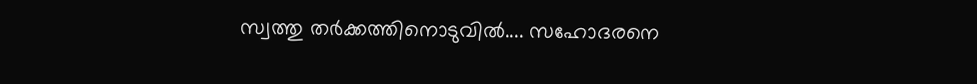സ്വത്തു തർക്കത്തിനൊടുവിൽ.... സഹോദരനെ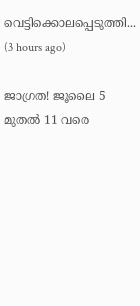വെട്ടിക്കൊലപ്പെടുത്തി...  (3 hours ago)

ജാഗ്രത! ജൂലൈ 5 മുതൽ 11 വരെ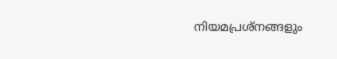നിയമപ്രശ്നങ്ങളും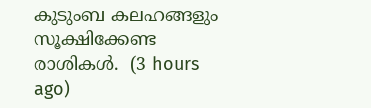കുടുംബ കലഹങ്ങളും സൂക്ഷിക്കേണ്ട രാശികൾ.  (3 hours ago)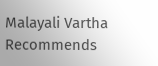Malayali Vartha Recommends